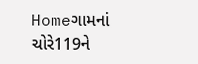Homeગામનાં ચોરે119ને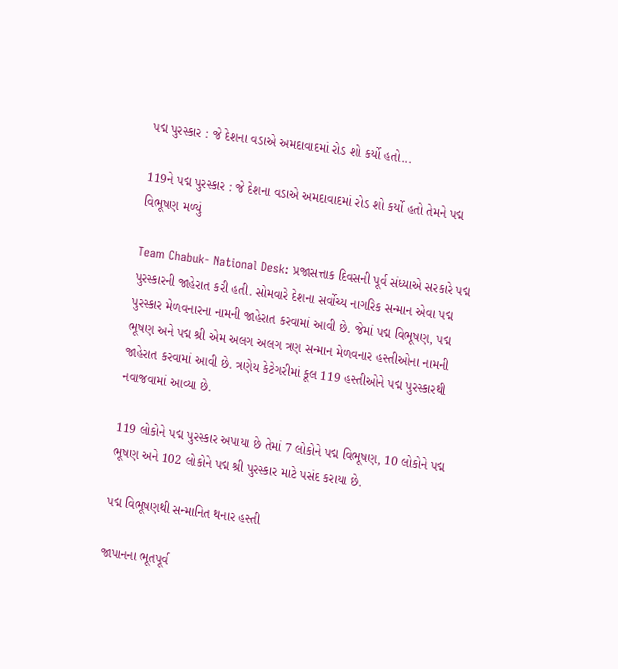પદ્મ પુરસ્કાર : જે દેશના વડાએ અમદાવાદમાં રોડ શો કર્યો હતો...

119ને પદ્મ પુરસ્કાર : જે દેશના વડાએ અમદાવાદમાં રોડ શો કર્યો હતો તેમને પદ્મ વિભૂષણ મળ્યું

Team Chabuk- National Desk: પ્રજાસત્તાક દિવસની પૂર્વ સંધ્યાએ સરકારે પદ્મ પુરસ્કારની જાહેરાત કરી હતી. સોમવારે દેશના સર્વોચ્ય નાગરિક સન્માન એવા પદ્મ પુરસ્કાર મેળવનારના નામની જાહેરાત કરવામાં આવી છે. જેમાં પદ્મ વિભૂષણ, પદ્મ ભૂષણ અને પદ્મ શ્રી એમ અલગ અલગ ત્રણ સન્માન મેળવનાર હસ્તીઓના નામની જાહેરાત કરવામાં આવી છે. ત્રણેય કેટેગરીમાં કૂલ 119 હસ્તીઓને પદ્મ પુરસ્કારથી નવાજવામાં આવ્યા છે.

119 લોકોને પદ્મ પુરસ્કાર અપાયા છે તેમાં 7 લોકોને પદ્મ વિભૂષણ, 10 લોકોને પદ્મ ભૂષણ અને 102 લોકોને પદ્મ શ્રી પુરસ્કાર માટે પસંદ કરાયા છે.

પદ્મ વિભૂષણથી સન્માનિત થનાર હસ્તી

જાપાનના ભૂતપૂર્વ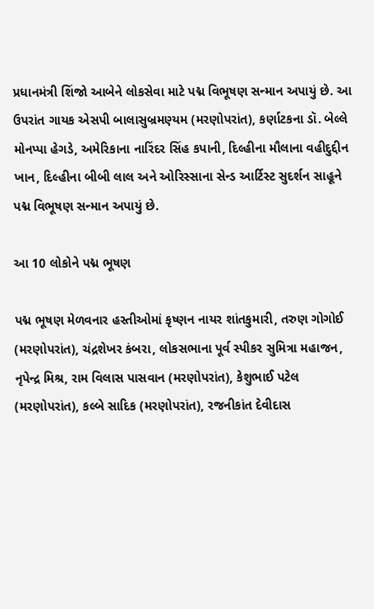પ્રધાનમંત્રી શિંજો આબેને લોકસેવા માટે પદ્મ વિભૂષણ સન્માન અપાયું છે. આ ઉપરાંત ગાયક એસપી બાલાસુબ્રમણ્યમ (મરણોપરાંત), કર્ણાટકના ડૉ. બેલ્લે મોનપ્પા હેગડે, અમેરિકાના નારિંદર સિંહ કપાની, દિલ્હીના મૌલાના વહીદુદ્દીન ખાન, દિલ્હીના બીબી લાલ અને ઓરિસ્સાના સેન્ડ આર્ટિસ્ટ સુદર્શન સાહૂને પદ્મ વિભૂષણ સન્માન અપાયું છે.

આ 10 લોકોને પદ્મ ભૂષણ

પદ્મ ભૂષણ મેળવનાર હસ્તીઓમાં કૃષ્ણન નાયર શાંતકુમારી, તરુણ ગોગોઈ (મરણોપરાંત), ચંદ્રશેખર કંબરા, લોકસભાના પૂર્વ સ્પીકર સુમિત્રા મહાજન, નૃપેન્દ્ર મિશ્ર, રામ વિલાસ પાસવાન (મરણોપરાંત), કેશુભાઈ પટેલ (મરણોપરાંત), કલ્બે સાદિક (મરણોપરાંત), રજનીકાંત દેવીદાસ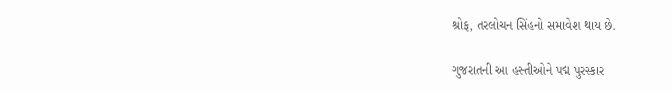શ્રોફ, તરલોચન સિંહનો સમાવેશ થાય છે.

ગુજરાતની આ હસ્તીઓને પદ્મ પુરસ્કાર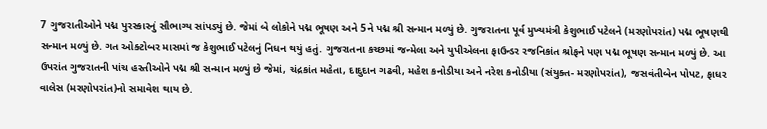7 ગુજરાતીઓને પદ્મ પુરસ્કારનું સૌભાગ્ય સાંપડ્યું છે. જેમાં બે લોકોને પદ્મ ભૂષણ અને 5ને પદ્મ શ્રી સન્માન મળ્યું છે. ગુજરાતના પૂર્વ મુખ્યમંત્રી કેશુભાઈ પટેલને (મરણોપરાંત) પદ્મ ભૂષણથી સન્માન મળ્યું છે. ગત ઓક્ટોબર માસમાં જ કેશુભાઈ પટેલનું નિધન થયું હતું. ગુજરાતના કચ્છમાં જન્મેલા અને યુપીએલના ફાઉન્ડર રજનિકાંત શ્રોફને પણ પદ્મ ભૂષણ સન્માન મળ્યું છે. આ ઉપરાંત ગુજરાતની પાંચ હસ્તીઓને પદ્મ શ્રી સન્માન મળ્યું છે જેમાં, ચંદ્રકાંત મહેતા, દાદુદાન ગઢવી, મહેશ કનોડીયા અને નરેશ કનોડીયા (સંયુક્ત- મરણોપરાંત), જસવંતીબેન પોપટ, ફાધર વાલેસ (મરણોપરાંત)નો સમાવેશ થાય છે.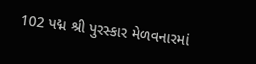102 પદ્મ શ્રી પુરસ્કાર મેળવનારમાં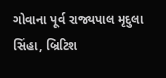ગોવાના પૂર્વ રાજ્યપાલ મૃદુલા સિંહા, બ્રિટિશ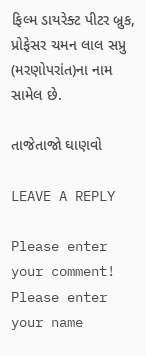ફિલ્મ ડાયરેક્ટ પીટર બ્રુક, પ્રોફેસર ચમન લાલ સપ્રુ (મરણોપરાંત)ના નામ સામેલ છે.

તાજેતાજો ઘાણવો

LEAVE A REPLY

Please enter your comment!
Please enter your name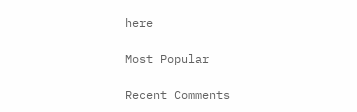here

Most Popular

Recent Comments